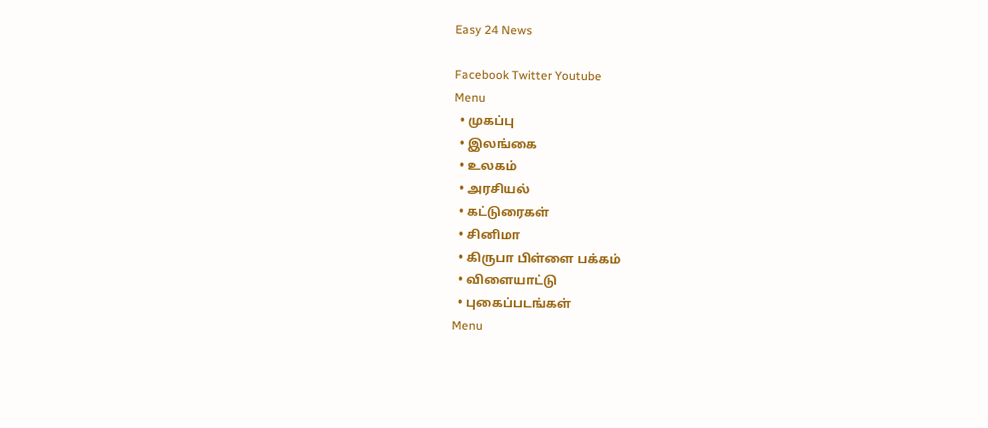Easy 24 News

Facebook Twitter Youtube
Menu
  • முகப்பு
  • இலங்கை
  • உலகம்
  • அரசியல்
  • கட்டுரைகள்
  • சினிமா
  • கிருபா பிள்ளை பக்கம்
  • விளையாட்டு
  • புகைப்படங்கள்
Menu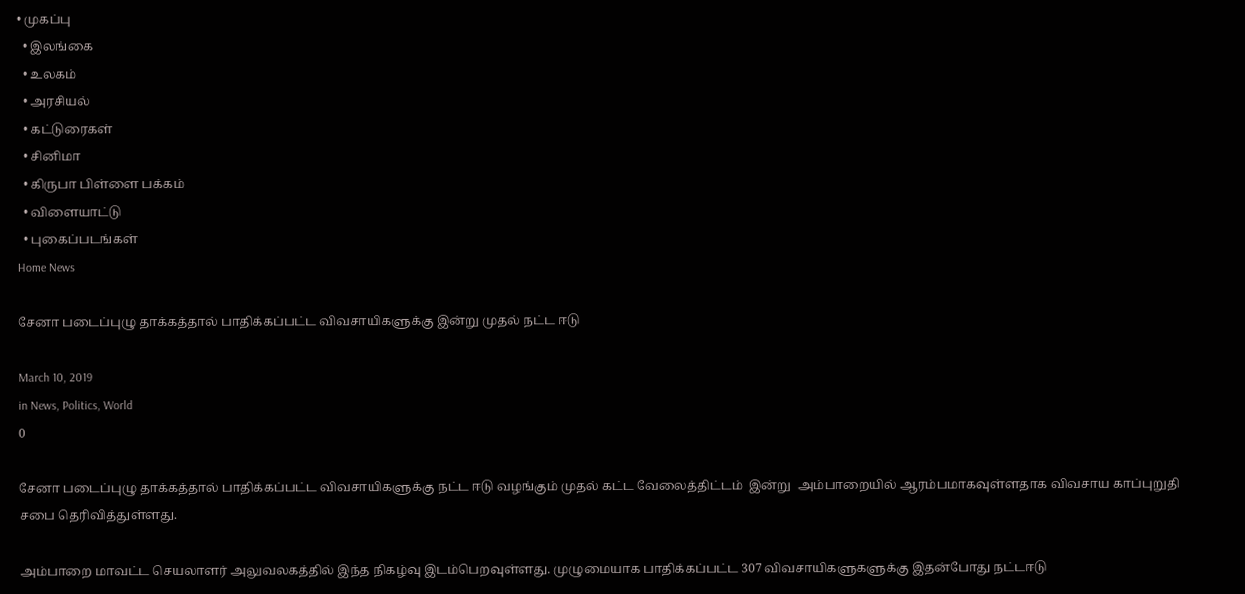• முகப்பு
  • இலங்கை
  • உலகம்
  • அரசியல்
  • கட்டுரைகள்
  • சினிமா
  • கிருபா பிள்ளை பக்கம்
  • விளையாட்டு
  • புகைப்படங்கள்
Home News

சேனா படைப்புழு தாக்கத்தால் பாதிக்கப்பட்ட விவசாயிகளுக்கு இன்று முதல் நட்ட ஈடு

March 10, 2019
in News, Politics, World
0

சேனா படைப்புழு தாக்கத்தால் பாதிக்கப்பட்ட விவசாயிகளுக்கு நட்ட ஈடு வழங்கும் முதல் கட்ட வேலைத்திட்டம்  இன்று  அம்பாறையில் ஆரம்பமாகவுள்ளதாக விவசாய காப்புறுதி சபை தெரிவித்துள்ளது.

அம்பாறை மாவட்ட செயலாளர் அலுவலகத்தில் இந்த நிகழ்வு இடம்பெறவுள்ளது. முழுமையாக பாதிக்கப்பட்ட 307 விவசாயிகளுகளுக்கு இதன்போது நட்டஈடு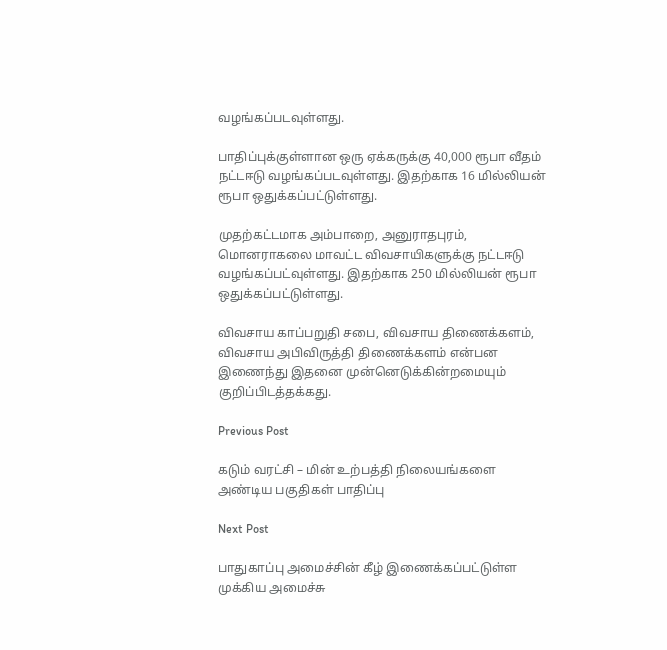வழங்கப்படவுள்ளது.

பாதிப்புக்குள்ளான ஒரு ஏக்கருக்கு 40,000 ரூபா வீதம் நட்டஈடு வழங்கப்படவுள்ளது. இதற்காக 16 மில்லியன் ரூபா ஒதுக்கப்பட்டுள்ளது.

முதற்கட்டமாக அம்பாறை, அனுராதபுரம், மொனராகலை மாவட்ட விவசாயிகளுக்கு நட்டஈடு வழங்கப்பட்வுள்ளது. இதற்காக 250 மில்லியன் ரூபா ஒதுக்கப்பட்டுள்ளது.

விவசாய காப்பறுதி சபை, விவசாய திணைக்களம், விவசாய அபிவிருத்தி திணைக்களம் என்பன இணைந்து இதனை முன்னெடுக்கின்றமையும் குறிப்பிடத்தக்கது.

Previous Post

கடும் வரட்சி – மின் உற்பத்தி நிலையங்களை அண்டிய பகுதிகள் பாதிப்பு

Next Post

பாதுகாப்பு அமைச்சின் கீழ் இணைக்கப்பட்டுள்ள முக்கிய அமைச்சு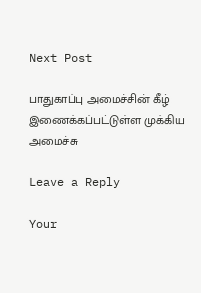Next Post

பாதுகாப்பு அமைச்சின் கீழ் இணைக்கப்பட்டுள்ள முக்கிய அமைச்சு

Leave a Reply

Your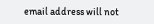email address will not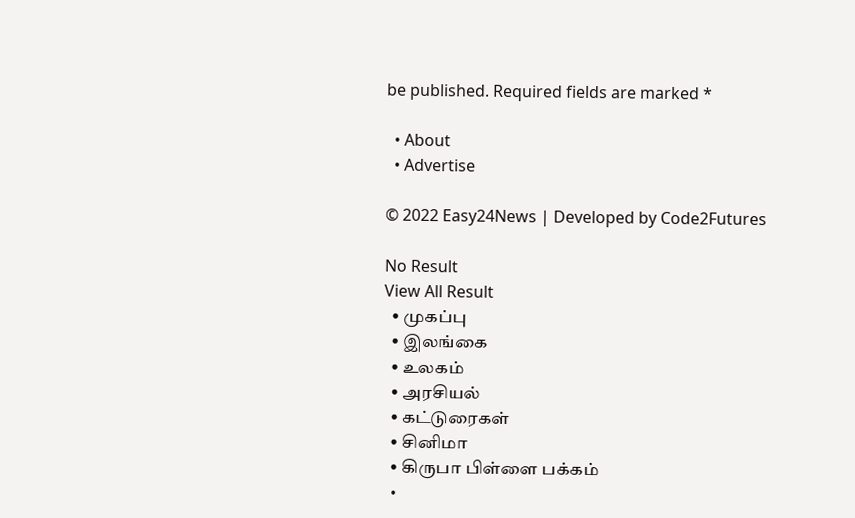be published. Required fields are marked *

  • About
  • Advertise

© 2022 Easy24News | Developed by Code2Futures

No Result
View All Result
  • முகப்பு
  • இலங்கை
  • உலகம்
  • அரசியல்
  • கட்டுரைகள்
  • சினிமா
  • கிருபா பிள்ளை பக்கம்
  •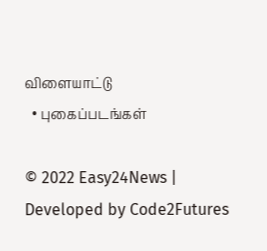விளையாட்டு
  • புகைப்படங்கள்

© 2022 Easy24News | Developed by Code2Futures